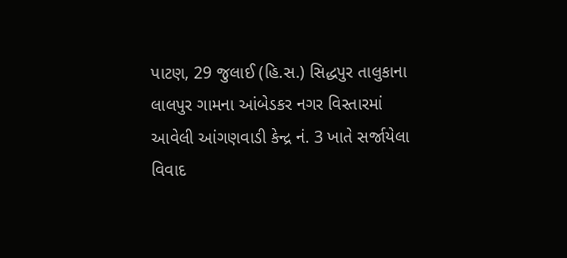પાટણ, 29 જુલાઈ (હિ.સ.) સિદ્ધપુર તાલુકાના લાલપુર ગામના આંબેડકર નગર વિસ્તારમાં આવેલી આંગણવાડી કેન્દ્ર નં. 3 ખાતે સર્જાયેલા વિવાદ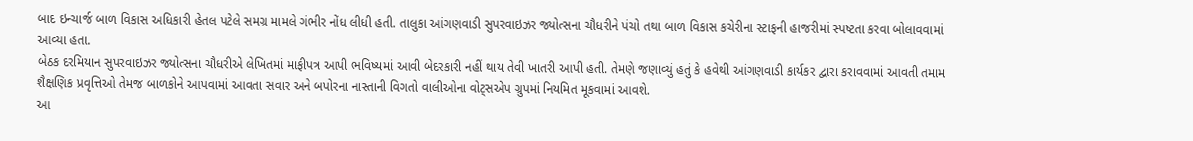બાદ ઇન્ચાર્જ બાળ વિકાસ અધિકારી હેતલ પટેલે સમગ્ર મામલે ગંભીર નોંધ લીધી હતી. તાલુકા આંગણવાડી સુપરવાઇઝર જ્યોત્સના ચૌધરીને પંચો તથા બાળ વિકાસ કચેરીના સ્ટાફની હાજરીમાં સ્પષ્ટતા કરવા બોલાવવામાં આવ્યા હતા.
બેઠક દરમિયાન સુપરવાઇઝર જ્યોત્સના ચૌધરીએ લેખિતમાં માફીપત્ર આપી ભવિષ્યમાં આવી બેદરકારી નહીં થાય તેવી ખાતરી આપી હતી. તેમણે જણાવ્યું હતું કે હવેથી આંગણવાડી કાર્યકર દ્વારા કરાવવામાં આવતી તમામ શૈક્ષણિક પ્રવૃત્તિઓ તેમજ બાળકોને આપવામાં આવતા સવાર અને બપોરના નાસ્તાની વિગતો વાલીઓના વોટ્સએપ ગ્રુપમાં નિયમિત મૂકવામાં આવશે.
આ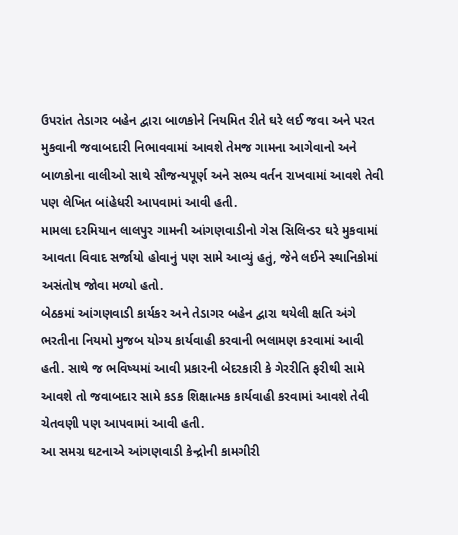ઉપરાંત તેડાગર બહેન દ્વારા બાળકોને નિયમિત રીતે ઘરે લઈ જવા અને પરત મુકવાની જવાબદારી નિભાવવામાં આવશે તેમજ ગામના આગેવાનો અને બાળકોના વાલીઓ સાથે સૌજન્યપૂર્ણ અને સભ્ય વર્તન રાખવામાં આવશે તેવી પણ લેખિત બાંહેધરી આપવામાં આવી હતી.
મામલા દરમિયાન લાલપુર ગામની આંગણવાડીનો ગેસ સિલિન્ડર ઘરે મુકવામાં આવતા વિવાદ સર્જાયો હોવાનું પણ સામે આવ્યું હતું, જેને લઈને સ્થાનિકોમાં અસંતોષ જોવા મળ્યો હતો.
બેઠકમાં આંગણવાડી કાર્યકર અને તેડાગર બહેન દ્વારા થયેલી ક્ષતિ અંગે ભરતીના નિયમો મુજબ યોગ્ય કાર્યવાહી કરવાની ભલામણ કરવામાં આવી હતી. સાથે જ ભવિષ્યમાં આવી પ્રકારની બેદરકારી કે ગેરરીતિ ફરીથી સામે આવશે તો જવાબદાર સામે કડક શિક્ષાત્મક કાર્યવાહી કરવામાં આવશે તેવી ચેતવણી પણ આપવામાં આવી હતી.
આ સમગ્ર ઘટનાએ આંગણવાડી કેન્દ્રોની કામગીરી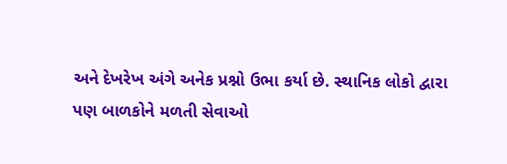અને દેખરેખ અંગે અનેક પ્રશ્નો ઉભા કર્યા છે. સ્થાનિક લોકો દ્વારા પણ બાળકોને મળતી સેવાઓ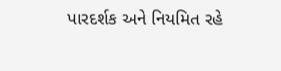પારદર્શક અને નિયમિત રહે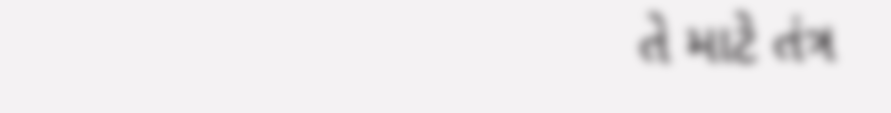તે માટે તંત્ર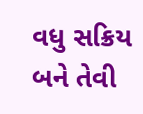વધુ સક્રિય બને તેવી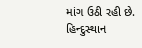માંગ ઉઠી રહી છે.
હિન્દુસ્થાન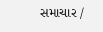સમાચાર /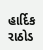હાર્દિક રાઠોડ